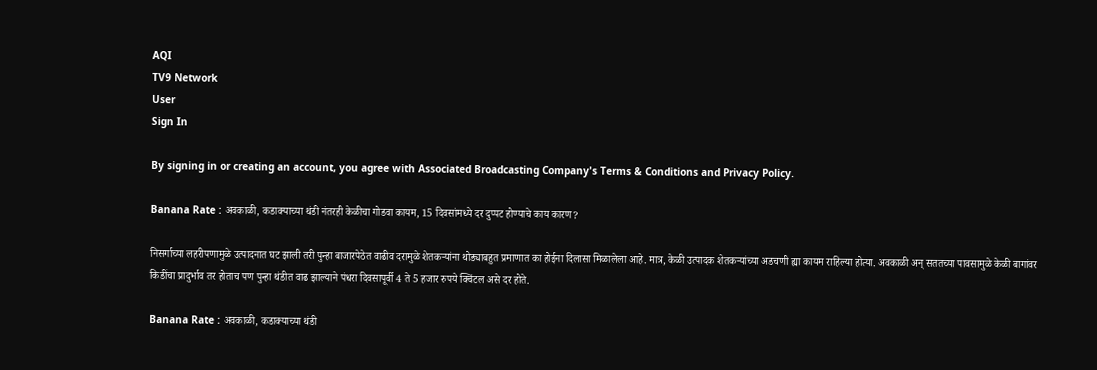AQI
TV9 Network
User
Sign In

By signing in or creating an account, you agree with Associated Broadcasting Company's Terms & Conditions and Privacy Policy.

Banana Rate : अवकाळी, कडाक्याच्या थंडी नंतरही केळीचा गोडवा कायम, 15 दिवसांमध्ये दर दुप्पट होण्याचे काय कारण?

निसर्गाच्या लहरीपणामुळे उत्पादनात घट झाली तरी पुन्हा बाजारपेठेत वाढीव दरामुळे शेतकऱ्यांना थोड्याबहुत प्रमाणात का होईना दिलासा मिळालेला आहे. मात्र, केळी उत्पादक शेतकऱ्यांच्या अडचणी ह्या कायम राहिल्या होत्या. अवकाळी अन् सततच्या पावसामुळे केळी बागांवर किडींचा प्रादुर्भाव तर होताच पण पुन्हा थंडीत वाढ झाल्याने पंधरा दिवसापूर्वी 4 ते 5 हजार रुपये क्विंटल असे दर होते.

Banana Rate : अवकाळी, कडाक्याच्या थंडी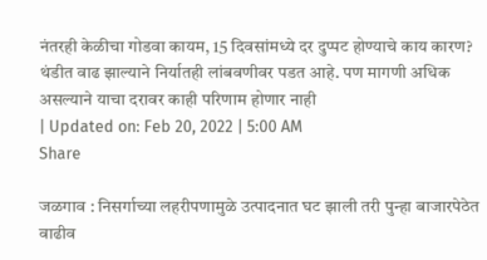नंतरही केळीचा गोडवा कायम, 15 दिवसांमध्ये दर दुप्पट होण्याचे काय कारण?
थंडीत वाढ झाल्याने निर्यातही लांबवणीवर पडत आहे. पण मागणी अधिक असल्याने याचा दरावर काही परिणाम होणार नाही
| Updated on: Feb 20, 2022 | 5:00 AM
Share

जळगाव : निसर्गाच्या लहरीपणामुळे उत्पादनात घट झाली तरी पुन्हा बाजारपेठेत वाढीव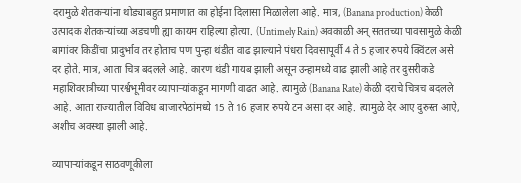दरामुळे शेतकऱ्यांना थोड्याबहुत प्रमाणात का होईना दिलासा मिळालेला आहे. मात्र, (Banana production) केळी उत्पादक शेतकऱ्यांच्या अडचणी ह्या कायम राहिल्या होत्या. (Untimely Rain) अवकाळी अन् सततच्या पावसामुळे केळी बागांवर किडींचा प्रादुर्भाव तर होताच पण पुन्हा थंडीत वाढ झाल्याने पंधरा दिवसापूर्वी 4 ते 5 हजार रुपये क्विंटल असे दर होते. मात्र, आता चित्र बदलले आहे. कारण थंडी गायब झाली असून उन्हामध्ये वाढ झाली आहे तर दुसरीकडे महाशिवरात्रीच्या पारर्श्वभूमीवर व्यापाऱ्यांकडून मागणी वाढत आहे. त्यामुळे (Banana Rate) केळी दराचे चित्रच बदलले आहे. आता राज्यातील विविध बाजारपेठांमध्ये 15 ते 16 हजार रुपये टन असा दर आहे. त्यामुळे देर आए दुरुस्त आऐ, अशीच अवस्था झाली आहे.

व्यापाऱ्यांकडून साठवणूकीला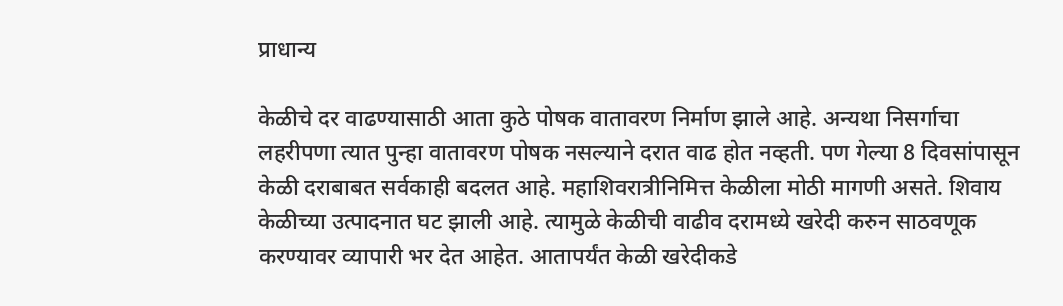प्राधान्य

केळीचे दर वाढण्यासाठी आता कुठे पोषक वातावरण निर्माण झाले आहे. अन्यथा निसर्गाचा लहरीपणा त्यात पुन्हा वातावरण पोषक नसल्याने दरात वाढ होत नव्हती. पण गेल्या 8 दिवसांपासून केळी दराबाबत सर्वकाही बदलत आहे. महाशिवरात्रीनिमित्त केळीला मोठी मागणी असते. शिवाय केळीच्या उत्पादनात घट झाली आहे. त्यामुळे केळीची वाढीव दरामध्ये खरेदी करुन साठवणूक करण्यावर व्यापारी भर देत आहेत. आतापर्यंत केळी खरेदीकडे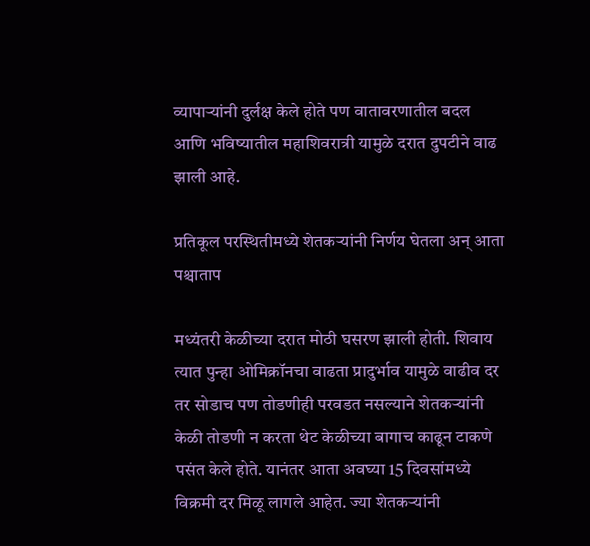व्यापाऱ्यांनी दुर्लक्ष केले होते पण वातावरणातील बदल आणि भविष्यातील महाशिवरात्री यामुळे दरात दुपटीने वाढ झाली आहे.

प्रतिकूल परस्थितीमध्ये शेतकऱ्यांनी निर्णय घेतला अन् आता पश्चाताप

मध्यंतरी केळीच्या दरात मोठी घसरण झाली होती. शिवाय त्यात पुन्हा ओमिक्रॉनचा वाढता प्रादुर्भाव यामुळे वाढीव दर तर सोडाच पण तोडणीही परवडत नसल्याने शेतकऱ्यांनी केळी तोडणी न करता थेट केळीच्या बागाच काढून टाकणे पसंत केले होते. यानंतर आता अवघ्या 15 दिवसांमध्ये विक्रमी दर मिळू लागले आहेत. ज्या शेतकऱ्यांनी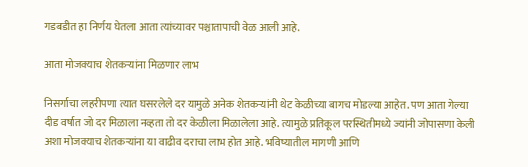गडबडीत हा निर्णय घेतला आता त्यांच्यावर पश्चातापाची वेळ आली आहे.

आता मोजक्याच शेतकऱ्यांना मिळणार लाभ

निसर्गाचा लहरीपणा त्यात घसरलेले दर यामुळे अनेक शेतकऱ्यांनी थेट केळीच्या बागच मोडल्या आहेत. पण आता गेल्या दीड वर्षात जो दर मिळाला नव्हता तो दर केळीला मिळालेला आहे. त्यामुळे प्रतिकूल परस्थितीमध्ये ज्यांनी जोपासणा केली अशा मोजक्याच शेतकऱ्यांना या वाढीव दराचा लाभ होत आहे. भविष्यातील मागणी आणि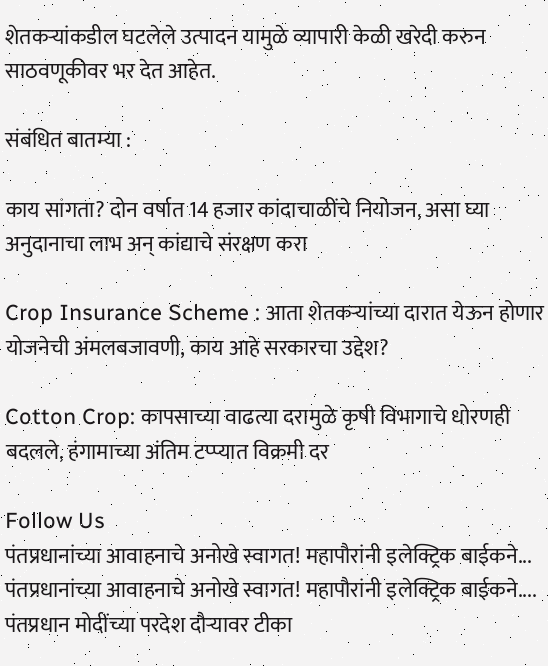शेतकऱ्यांकडील घटलेले उत्पादन यामुळे व्यापारी केळी खरेदी करुन साठवणूकीवर भर देत आहेत.

संबंधित बातम्या :

काय सांगता? दोन वर्षात 14 हजार कांदाचाळींचे नियोजन, असा घ्या अनुदानाचा लाभ अन् कांद्याचे संरक्षण करा

Crop Insurance Scheme : आता शेतकऱ्यांच्या दारात येऊन होणार योजनेची अंमलबजावणी, काय आहे सरकारचा उद्देश?

Cotton Crop: कापसाच्या वाढत्या दरामुळे कृषी विभागाचे धोरणही बदलले, हंगामाच्या अंतिम टप्प्यात विक्रमी दर

Follow Us
पंतप्रधानांच्या आवाहनाचे अनोखे स्वागत! महापौरांनी इलेक्ट्रिक बाईकने...
पंतप्रधानांच्या आवाहनाचे अनोखे स्वागत! महापौरांनी इलेक्ट्रिक बाईकने....
पंतप्रधान मोदींच्या परदेश दौऱ्यावर टीका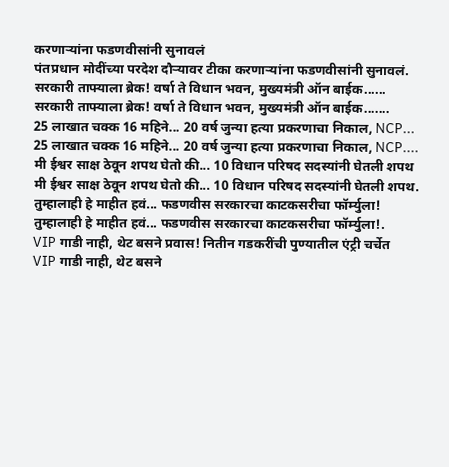करणाऱ्यांना फडणवीसांनी सुनावलं
पंतप्रधान मोदींच्या परदेश दौऱ्यावर टीका करणाऱ्यांना फडणवीसांनी सुनावलं.
सरकारी ताफ्याला ब्रेक! वर्षा ते विधान भवन, मुख्यमंत्री ऑन बाईक......
सरकारी ताफ्याला ब्रेक! वर्षा ते विधान भवन, मुख्यमंत्री ऑन बाईक.......
25 लाखात चक्क 16 महिने... 20 वर्ष जुन्या हत्या प्रकरणाचा निकाल, NCP...
25 लाखात चक्क 16 महिने... 20 वर्ष जुन्या हत्या प्रकरणाचा निकाल, NCP....
मी ईश्वर साक्ष ठेवून शपथ घेतो की... 10 विधान परिषद सदस्यांनी घेतली शपथ
मी ईश्वर साक्ष ठेवून शपथ घेतो की... 10 विधान परिषद सदस्यांनी घेतली शपथ.
तुम्हालाही हे माहीत हवं... फडणवीस सरकारचा काटकसरीचा फॉर्म्युला!
तुम्हालाही हे माहीत हवं... फडणवीस सरकारचा काटकसरीचा फॉर्म्युला!.
VIP गाडी नाही, थेट बसने प्रवास! नितीन गडकरींची पुण्यातील एंट्री चर्चेत
VIP गाडी नाही, थेट बसने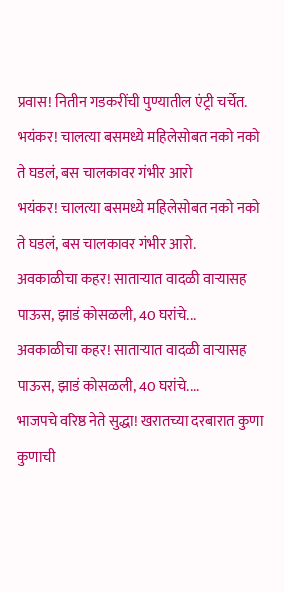प्रवास! नितीन गडकरींची पुण्यातील एंट्री चर्चेत.
भयंकर! चालत्या बसमध्ये महिलेसोबत नको नको ते घडलं, बस चालकावर गंभीर आरो
भयंकर! चालत्या बसमध्ये महिलेसोबत नको नको ते घडलं, बस चालकावर गंभीर आरो.
अवकाळीचा कहर! साताऱ्यात वादळी वाऱ्यासह पाऊस, झाडं कोसळली, 40 घरांचे...
अवकाळीचा कहर! साताऱ्यात वादळी वाऱ्यासह पाऊस, झाडं कोसळली, 40 घरांचे....
भाजपचे वरिष्ठ नेते सुद्धा! खरातच्या दरबारात कुणा कुणाची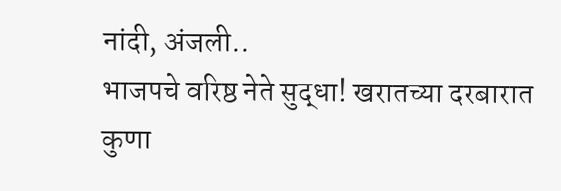नांदी, अंजली..
भाजपचे वरिष्ठ नेते सुद्धा! खरातच्या दरबारात कुणा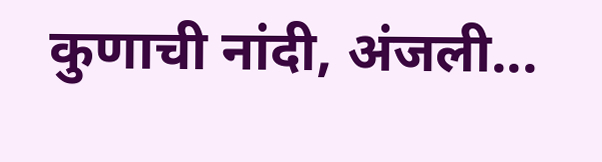कुणाची नांदी, अंजली...